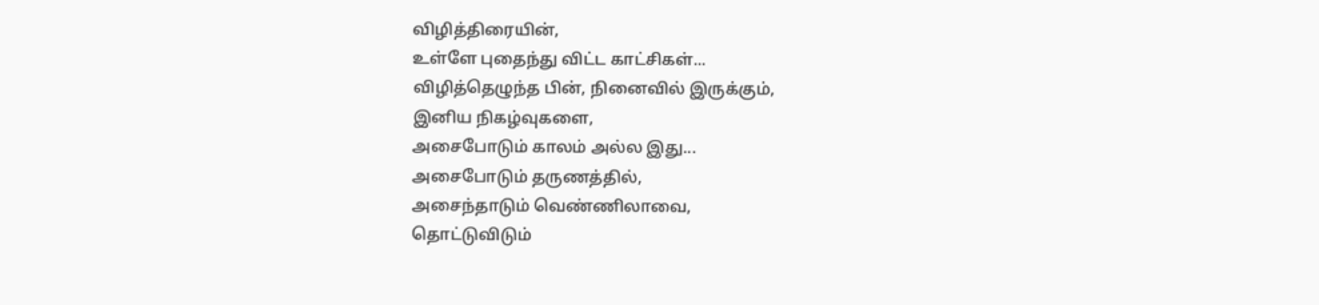விழித்திரையின்,
உள்ளே புதைந்து விட்ட காட்சிகள்...
விழித்தெழுந்த பின், நினைவில் இருக்கும்,
இனிய நிகழ்வுகளை,
அசைபோடும் காலம் அல்ல இது...
அசைபோடும் தருணத்தில்,
அசைந்தாடும் வெண்ணிலாவை,
தொட்டுவிடும்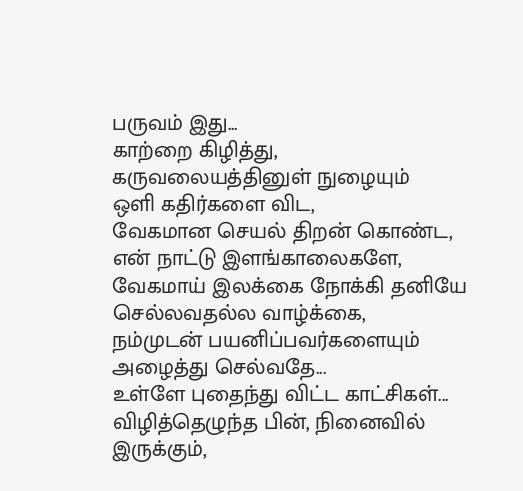பருவம் இது...
காற்றை கிழித்து,
கருவலையத்தினுள் நுழையும்
ஒளி கதிர்களை விட,
வேகமான செயல் திறன் கொண்ட,
என் நாட்டு இளங்காலைகளே,
வேகமாய் இலக்கை நோக்கி தனியே செல்லவதல்ல வாழ்க்கை,
நம்முடன் பயனிப்பவர்களையும் அழைத்து செல்வதே...
உள்ளே புதைந்து விட்ட காட்சிகள்...
விழித்தெழுந்த பின், நினைவில் இருக்கும்,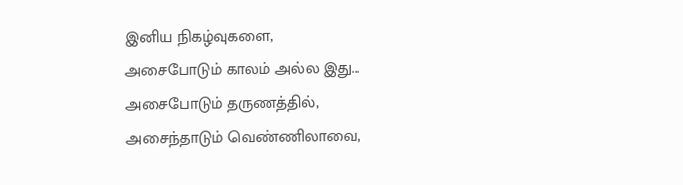இனிய நிகழ்வுகளை,
அசைபோடும் காலம் அல்ல இது...
அசைபோடும் தருணத்தில்,
அசைந்தாடும் வெண்ணிலாவை,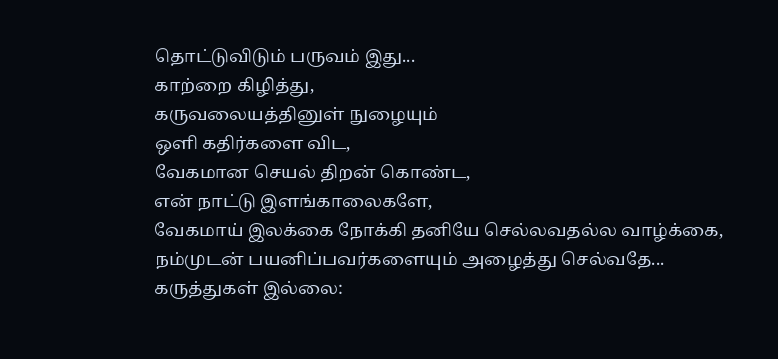தொட்டுவிடும் பருவம் இது...
காற்றை கிழித்து,
கருவலையத்தினுள் நுழையும்
ஒளி கதிர்களை விட,
வேகமான செயல் திறன் கொண்ட,
என் நாட்டு இளங்காலைகளே,
வேகமாய் இலக்கை நோக்கி தனியே செல்லவதல்ல வாழ்க்கை,
நம்முடன் பயனிப்பவர்களையும் அழைத்து செல்வதே...
கருத்துகள் இல்லை: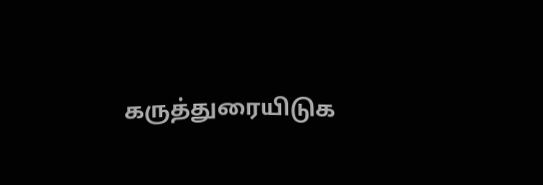கருத்துரையிடுக